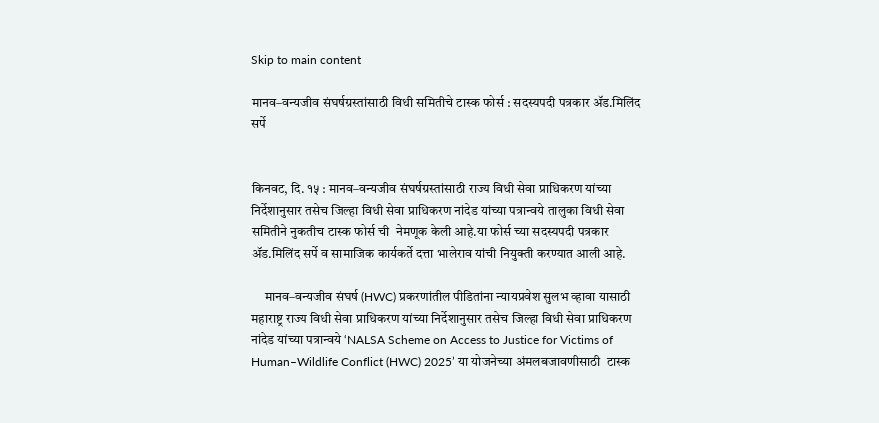Skip to main content

मानव–वन्यजीव संघर्षग्रस्तांसाठी विधी समितीचे टास्क फोर्स : सदस्यपदी पत्रकार ॲड.मिलिंद सर्पे


किनवट, दि. १५ : मानव–वन्यजीव संघर्षग्रस्तांसाठी राज्य विधी सेवा प्राधिकरण यांच्या निर्देशानुसार तसेच जिल्हा विधी सेवा प्राधिकरण नांदेड यांच्या पत्रान्वये तालुका विधी सेवा समितीने नुकतीच टास्क फोर्स ची  नेमणूक केली आहे.या फोर्स च्या सदस्यपदी पत्रकार ॲड.मिलिंद सर्पे व सामाजिक कार्यकर्ते दत्ता भालेराव यांची नियुक्ती करण्यात आली आहे.

     मानव–वन्यजीव संघर्ष (HWC) प्रकरणांतील पीडितांना न्यायप्रवेश सुलभ व्हावा यासाठी महाराष्ट्र राज्य विधी सेवा प्राधिकरण यांच्या निर्देशानुसार तसेच जिल्हा विधी सेवा प्राधिकरण नांदेड यांच्या पत्रान्वये ‘NALSA Scheme on Access to Justice for Victims of Human–Wildlife Conflict (HWC) 2025’ या योजनेच्या अंमलबजावणीसाठी  टास्क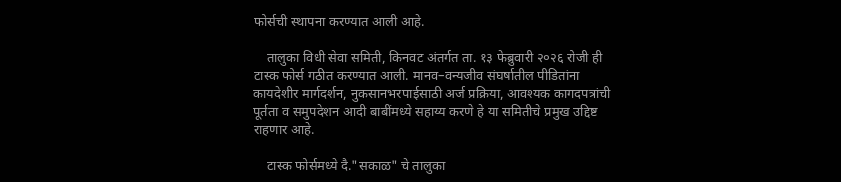फोर्सची स्थापना करण्यात आली आहे.

    तालुका विधी सेवा समिती, किनवट अंतर्गत ता. १३ फेब्रुवारी २०२६ रोजी ही टास्क फोर्स गठीत करण्यात आली. मानव–वन्यजीव संघर्षातील पीडितांना कायदेशीर मार्गदर्शन, नुकसानभरपाईसाठी अर्ज प्रक्रिया, आवश्यक कागदपत्रांची पूर्तता व समुपदेशन आदी बाबींमध्ये सहाय्य करणे हे या समितीचे प्रमुख उद्दिष्ट राहणार आहे.

    टास्क फोर्समध्ये दै."सकाळ" चे तालुका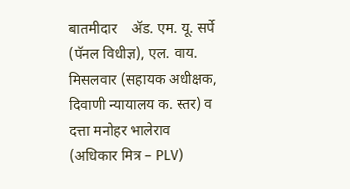बातमीदार    ॲड. एम. यू. सर्पे (पॅनल विधीज्ञ), एल. वाय. मिसलवार (सहायक अधीक्षक, दिवाणी न्यायालय क. स्तर) व दत्ता मनोहर भालेराव (अधिकार मित्र – PLV)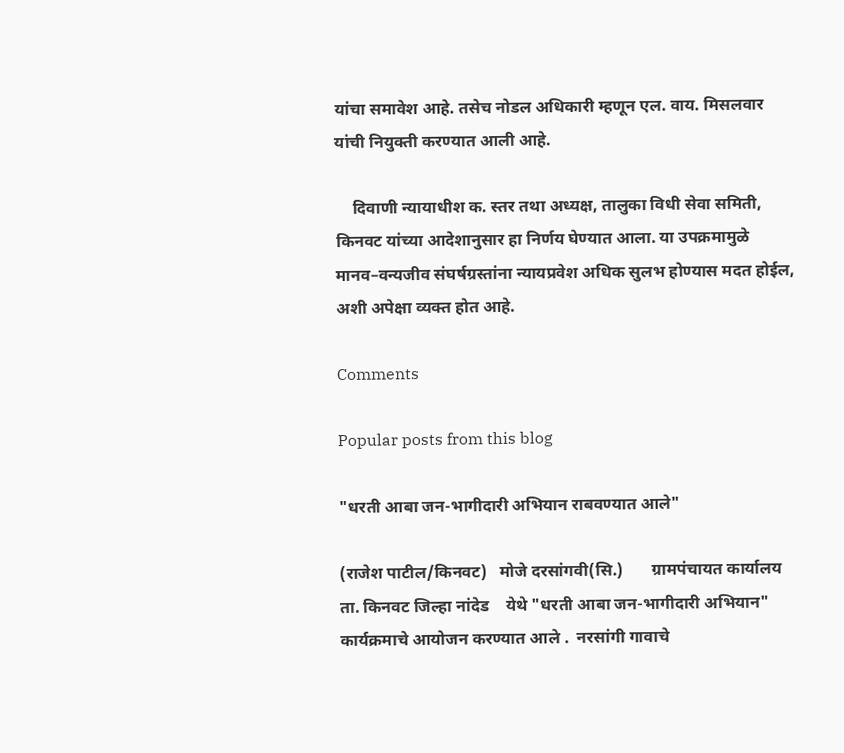यांचा समावेश आहे. तसेच नोडल अधिकारी म्हणून एल. वाय. मिसलवार यांची नियुक्ती करण्यात आली आहे.

    दिवाणी न्यायाधीश क. स्तर तथा अध्यक्ष, तालुका विधी सेवा समिती, किनवट यांच्या आदेशानुसार हा निर्णय घेण्यात आला. या उपक्रमामुळे मानव–वन्यजीव संघर्षग्रस्तांना न्यायप्रवेश अधिक सुलभ होण्यास मदत होईल, अशी अपेक्षा व्यक्त होत आहे.

Comments

Popular posts from this blog

"धरती आबा जन-भागीदारी अभियान राबवण्यात आले"

(राजेश पाटील/किनवट)   मोजे दरसांगवी(सि.)       ग्रामपंचायत कार्यालय ता. किनवट जिल्हा नांदेड    येथे "धरती आबा जन-भागीदारी अभियान"  कार्यक्रमाचे आयोजन करण्यात आले .  नरसांगी गावाचे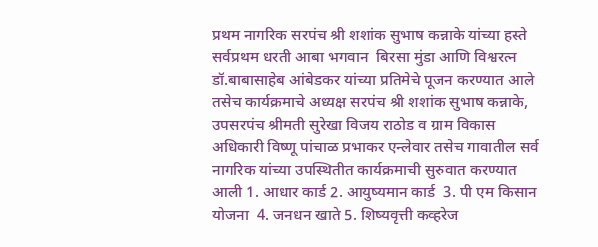प्रथम नागरिक सरपंच श्री शशांक सुभाष कन्नाके यांच्या हस्ते सर्वप्रथम धरती आबा भगवान  बिरसा मुंडा आणि विश्वरत्न डॉ.बाबासाहेब आंबेडकर यांच्या प्रतिमेचे पूजन करण्यात आले    तसेच कार्यक्रमाचे अध्यक्ष सरपंच श्री शशांक सुभाष कन्नाके, उपसरपंच श्रीमती सुरेखा विजय राठोड व ग्राम विकास अधिकारी विष्णू पांचाळ प्रभाकर एन्लेवार तसेच गावातील सर्व नागरिक यांच्या उपस्थितीत कार्यक्रमाची सुरुवात करण्यात आली 1. आधार कार्ड 2. आयुष्यमान कार्ड  3. पी एम किसान योजना  4. जनधन खाते 5. शिष्यवृत्ती कव्हरेज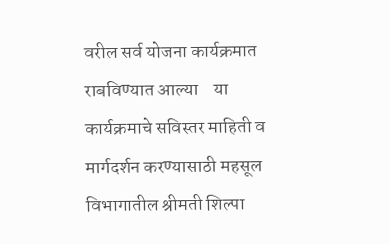वरील सर्व योजना कार्यक्रमात राबविण्यात आल्या    या कार्यक्रमाचे सविस्तर माहिती व मार्गदर्शन करण्यासाठी महसूल विभागातील श्रीमती शिल्पा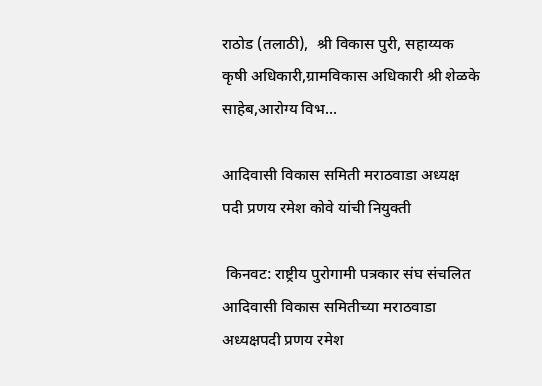राठोड (तलाठी),  श्री विकास पुरी, सहाय्यक कृषी अधिकारी,ग्रामविकास अधिकारी श्री शेळके साहेब,आरोग्य विभ...

आदिवासी विकास समिती मराठवाडा अध्यक्ष पदी प्रणय रमेश कोवे यांची नियुक्ती

 किनवट: राष्ट्रीय पुरोगामी पत्रकार संघ संचलित आदिवासी विकास समितीच्या मराठवाडा अध्यक्षपदी प्रणय रमेश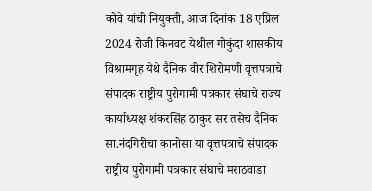कोवे यांची नियुक्ती, आज दिनांक 18 एप्रिल 2024 रोजी किनवट येथील गोकुंदा शासकीय विश्रामगृह येथे दैनिक वीर शिरोमणी वृत्तपत्राचे संपादक राष्ट्रीय पुरोगामी पत्रकार संघाचे राज्य कार्याध्यक्ष शंकरसिंह ठाकुर सर तसेच दैनिक सा.नंदगिरीचा कानोसा या वृत्तपत्राचे संपादक राष्ट्रीय पुरोगामी पत्रकार संघाचे मराठवाडा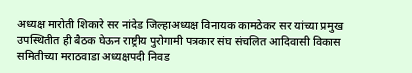अध्यक्ष मारोती शिकारे सर नांदेड जिल्हाअध्यक्ष विनायक कामठेकर सर यांच्या प्रमुख उपस्थितीत ही बैठक घेऊन राष्ट्रीय पुरोगामी पत्रकार संघ संचलित आदिवासी विकास समितीच्या मराठवाडा अध्यक्षपदी निवड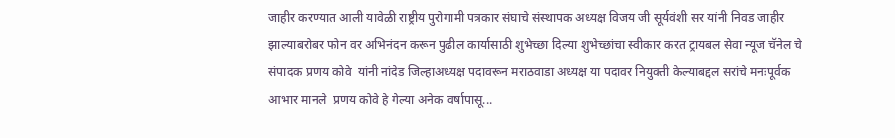जाहीर करण्यात आली यावेळी राष्ट्रीय पुरोगामी पत्रकार संघाचे संस्थापक अध्यक्ष विजय जी सूर्यवंशी सर यांनी निवड जाहीर झाल्याबरोबर फोन वर अभिनंदन करून पुढील कार्यासाठी शुभेच्छा दिल्या शुभेच्छांचा स्वीकार करत ट्रायबल सेवा न्यूज चॅनेल चे संपादक प्रणय कोवे  यांनी नांदेड जिल्हाअध्यक्ष पदावरून मराठवाडा अध्यक्ष या पदावर नियुक्ती केल्याबद्दल सरांचे मनःपूर्वक आभार मानले  प्रणय कोवे हे गेल्या अनेक वर्षापासू...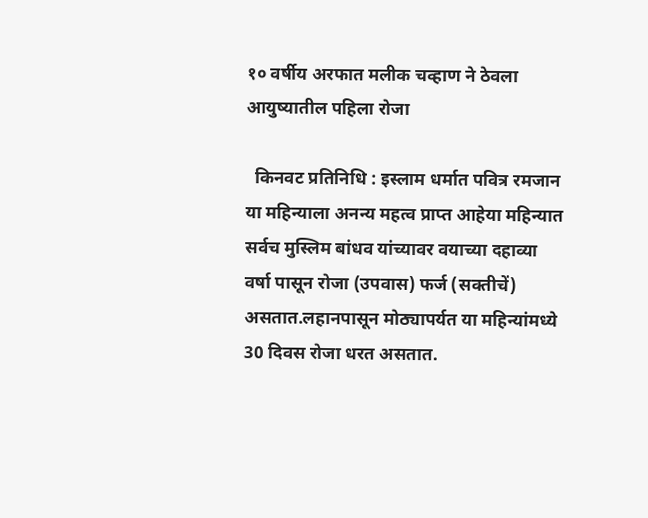१० वर्षीय अरफात मलीक चव्हाण ने ठेवला आयुष्यातील पहिला रोजा

  किनवट प्रतिनिधि : इस्लाम धर्मात पवित्र रमजान या महिन्याला अनन्य महत्व प्राप्त आहेया महिन्यात सर्वच मुस्लिम बांधव यांच्यावर वयाच्या दहाव्या वर्षा पासून रोजा (उपवास) फर्ज (सक्तीचें) असतात.लहानपासून मोठ्यापर्यत या महिन्यांमध्ये 30 दिवस रोजा धरत असतात.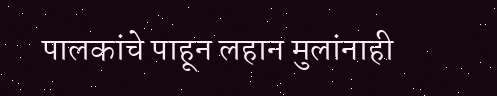पालकांचे पाहून लहान मुलांनाही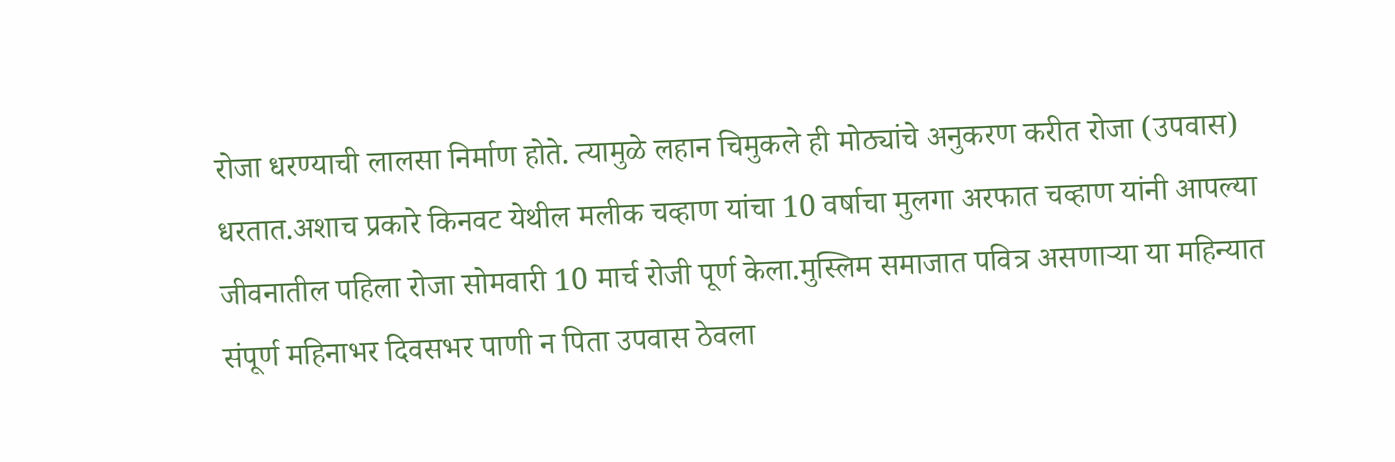रोजा धरण्याची लालसा निर्माण होते. त्यामुळे लहान चिमुकले ही मोठ्यांचे अनुकरण करीत रोजा (उपवास) धरतात.अशाच प्रकारे किनवट येथील मलीक चव्हाण यांचा 10 वर्षाचा मुलगा अरफात चव्हाण यांनी आपल्या जीवनातील पहिला रोजा सोमवारी 10 मार्च रोजी पूर्ण केला.मुस्लिम समाजात पवित्र असणाऱ्या या महिन्यात संपूर्ण महिनाभर दिवसभर पाणी न पिता उपवास ठेवला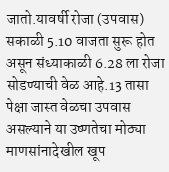जातो.यावर्षी रोजा (उपवास) सकाळी 5.10 वाजता सुरू होत असून संध्याकाळी 6.28 ला रोजा सोडण्याची वेळ आहे.13 तासा पेक्षा जास्त वेळचा उपवास असल्याने या उष्णतेचा मोठ्या माणसांनादेखील खूप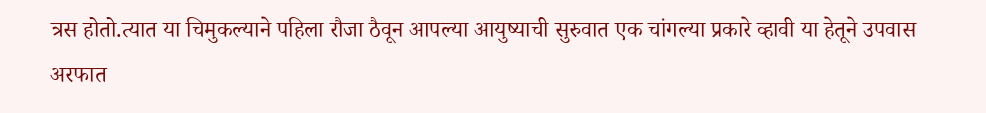त्रस होतो.त्यात या चिमुकल्याने पहिला रौजा ठैवून आपल्या आयुष्याची सुरुवात एक चांगल्या प्रकारे व्हावी या हेतूने उपवास अरफात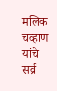मलिक चव्हाण यांचे सर्व्र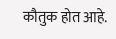कौतुक होत आहे.